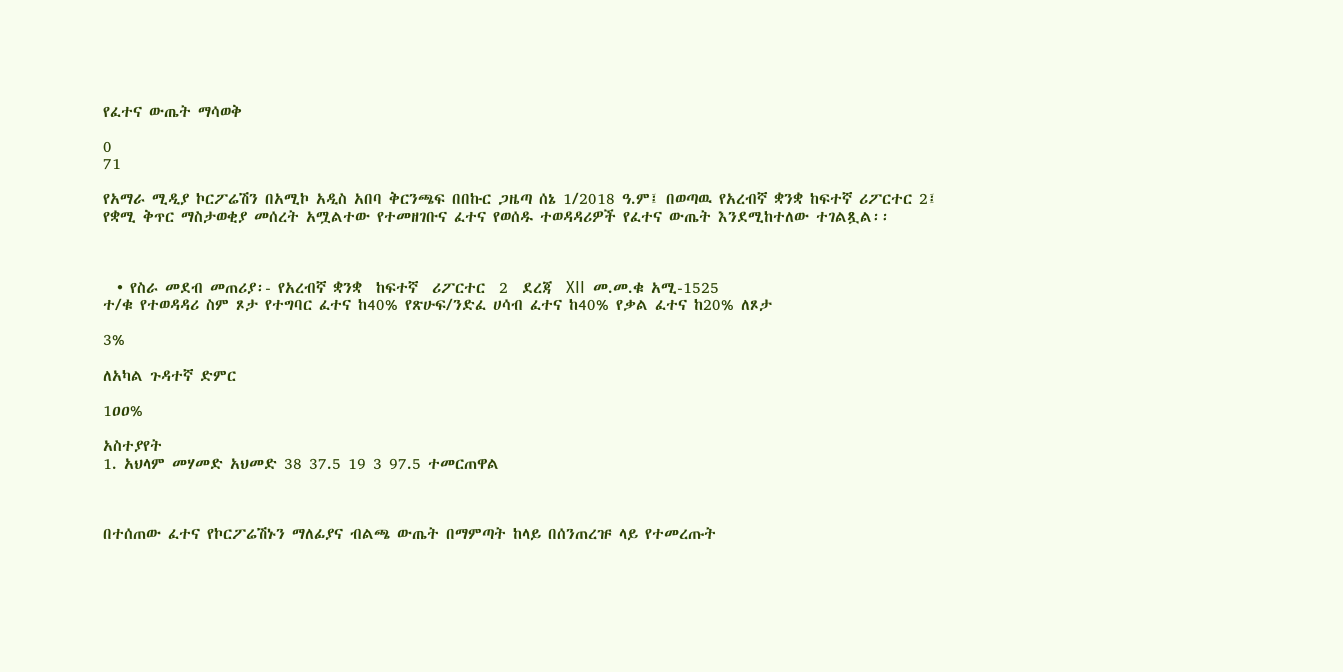የፈተና ውጤት ማሳወቅ

0
71

የአማራ ሚዲያ ኮርፖሬሽን በአሚኮ አዲስ አበባ ቅርንጫፍ በበኩር ጋዜጣ ሰኔ 1/2018 ዓ.ም፤ በወጣዉ የአረብኛ ቋንቋ ከፍተኛ ሪፖርተር 2፤ የቋሚ ቅጥር ማስታወቂያ መሰረት አሟልተው የተመዘገቡና ፈተና የወሰዱ ተወዳዳሪዎች የፈተና ውጤት እንደሚከተለው ተገልጿል፡፡



  • የስራ መደብ መጠሪያ፡- የአረብኛ ቋንቋ  ከፍተኛ  ሪፖርተር  2  ደረጃ  XII  መ.መ.ቁ አሚ-1525
ተ/ቁ የተወዳዳሪ ስም ጾታ የተግባር ፈተና ከ40% የጽሁፍ/ንድፈ ሀሳብ ፈተና ከ40% የቃል ፈተና ከ20% ለጾታ

3%

ለአካል ጉዳተኛ ድምር

1ዐዐ%

አስተያየት
1. አህላም መሃመድ አህመድ 38 37.5 19 3 97.5 ተመርጠዋል



በተሰጠው ፈተና የኮርፖሬሽኑን ማለፊያና ብልጫ ውጤት በማምጣት ከላይ በሰንጠረዡ ላይ የተመረጡት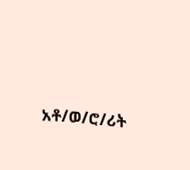አቶ/ወ/ሮ/ሪት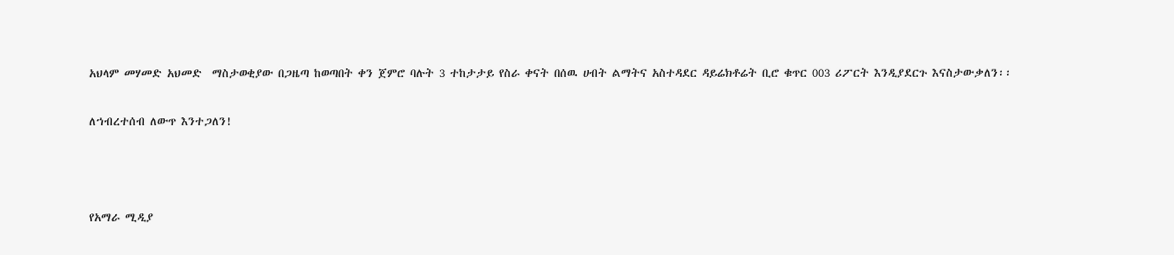አህላም መሃመድ አህመድ  ማስታወቂያው በጋዜጣ ከወጣበት ቀን ጀምሮ ባሉት 3 ተከታታይ የስራ ቀናት በሰዉ ሀብት ልማትና አስተዳደር ዳይሬክቶሬት ቢሮ ቁጥር 003 ሪፖርት እንዲያደርጉ እናስታውቃለን፡፡

ለኀብረተሰብ ለውጥ እንተጋለን!



የአማራ ሚዲያ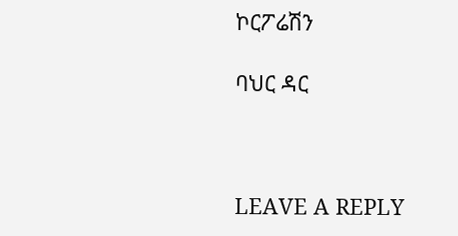ኮርፖሬሽን

ባህር ዳር



LEAVE A REPLY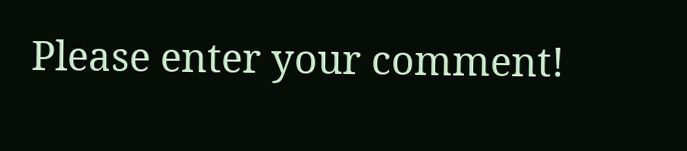Please enter your comment!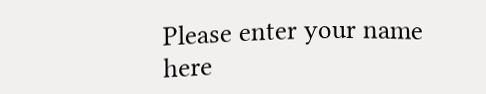Please enter your name here